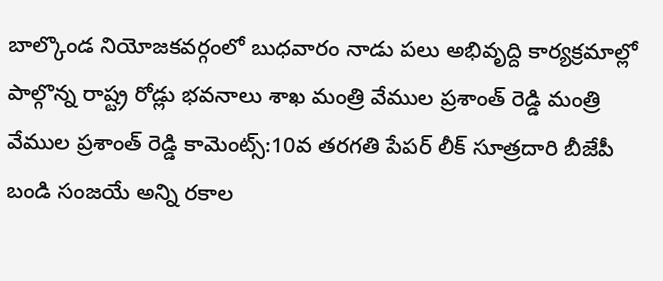బాల్కొండ నియోజకవర్గంలో బుధవారం నాడు పలు అభివృద్ది కార్యక్రమాల్లో పాల్గొన్న రాష్ట్ర రోడ్లు భవనాలు శాఖ మంత్రి వేముల ప్రశాంత్ రెడ్డి మంత్రి వేముల ప్రశాంత్ రెడ్డి కామెంట్స్:10వ తరగతి పేపర్ లీక్ సూత్రదారి బీజేపీ బండి సంజయే అన్ని రకాల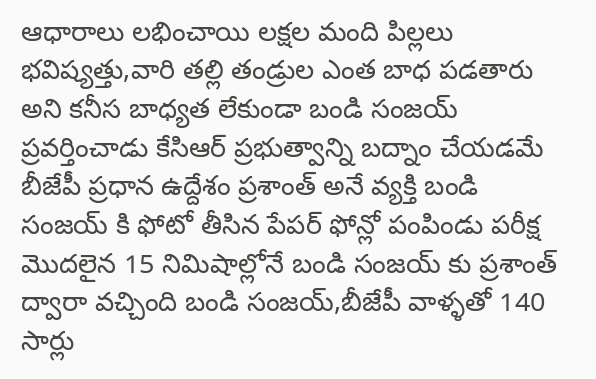ఆధారాలు లభించాయి లక్షల మంది పిల్లలు భవిష్యత్తు,వారి తల్లి తండ్రుల ఎంత బాధ పడతారు అని కనీస బాధ్యత లేకుండా బండి సంజయ్ ప్రవర్తించాడు కేసిఆర్ ప్రభుత్వాన్ని బద్నాం చేయడమే బీజేపీ ప్రధాన ఉద్దేశం ప్రశాంత్ అనే వ్యక్తి బండి సంజయ్ కి ఫోటో తీసిన పేపర్ ఫోన్లో పంపిండు పరీక్ష మొదలైన 15 నిమిషాల్లోనే బండి సంజయ్ కు ప్రశాంత్ ద్వారా వచ్చింది బండి సంజయ్,బీజేపీ వాళ్ళతో 140 సార్లు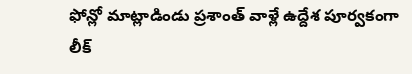ఫోన్లో మాట్లాడిండు ప్రశాంత్ వాళ్లే ఉద్దేశ పూర్వకంగా లీక్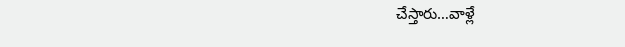చేస్తారు…వాళ్లే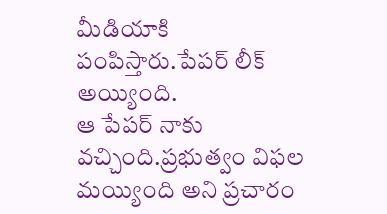మీడియాకి పంపిస్తారు.పేపర్ లీక్ అయ్యింది.
ఆ పేపర్ నాకు వచ్చింది.ప్రభుత్వం విఫల మయ్యింది అని ప్రచారం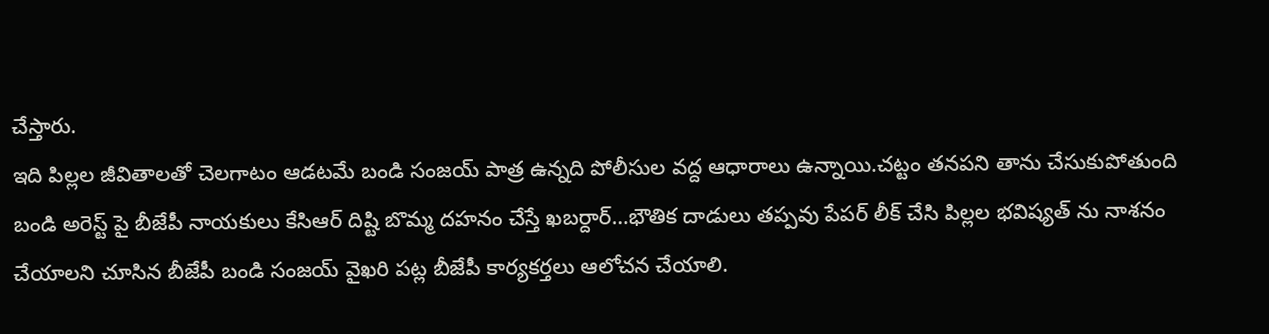చేస్తారు.
ఇది పిల్లల జీవితాలతో చెలగాటం ఆడటమే బండి సంజయ్ పాత్ర ఉన్నది పోలీసుల వద్ద ఆధారాలు ఉన్నాయి.చట్టం తనపని తాను చేసుకుపోతుంది బండి అరెస్ట్ పై బీజేపీ నాయకులు కేసిఆర్ దిష్టి బొమ్మ దహనం చేస్తే ఖబర్దార్…భౌతిక దాడులు తప్పవు పేపర్ లీక్ చేసి పిల్లల భవిష్యత్ ను నాశనం చేయాలని చూసిన బీజేపీ బండి సంజయ్ వైఖరి పట్ల బీజేపీ కార్యకర్తలు ఆలోచన చేయాలి.